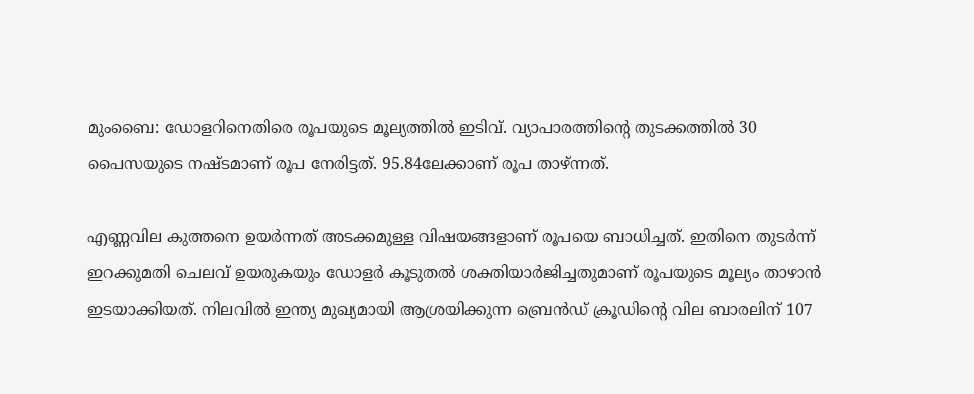മുംബൈ: ഡോളറിനെതിരെ രൂപയുടെ മൂല്യത്തില്‍ ഇടിവ്. വ്യാപാരത്തിന്റെ തുടക്കത്തില്‍ 30 പൈസയുടെ നഷ്ടമാണ് രൂപ നേരിട്ടത്. 95.84ലേക്കാണ് രൂപ താഴ്ന്നത്.

എണ്ണവില കുത്തനെ ഉയര്‍ന്നത് അടക്കമുള്ള വിഷയങ്ങളാണ് രൂപയെ ബാധിച്ചത്. ഇതിനെ തുടര്‍ന്ന് ഇറക്കുമതി ചെലവ് ഉയരുകയും ഡോളര്‍ കൂടുതല്‍ ശക്തിയാര്‍ജിച്ചതുമാണ് രൂപയുടെ മൂല്യം താഴാന്‍ ഇടയാക്കിയത്. നിലവില്‍ ഇന്ത്യ മുഖ്യമായി ആശ്രയിക്കുന്ന ബ്രെന്‍ഡ് ക്രൂഡിന്റെ വില ബാരലിന് 107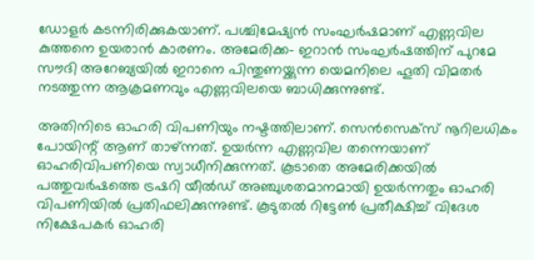ഡോളര്‍ കടന്നിരിക്കുകയാണ്. പശ്ചിമേഷ്യന്‍ സംഘര്‍ഷമാണ് എണ്ണവില കുത്തനെ ഉയരാന്‍ കാരണം. അമേരിക്ക- ഇറാന്‍ സംഘര്‍ഷത്തിന് പുറമേ സൗദി അറേബ്യയില്‍ ഇറാനെ പിന്തുണയ്ക്കുന്ന യെമനിലെ ഹൂതി വിമതര്‍ നടത്തുന്ന ആക്രമണവും എണ്ണവിലയെ ബാധിക്കുന്നുണ്ട്.

അതിനിടെ ഓഹരി വിപണിയും നഷ്ടത്തിലാണ്. സെന്‍സെക്‌സ് നൂറിലധികം പോയിന്റ് ആണ് താഴ്ന്നത്. ഉയര്‍ന്ന എണ്ണവില തന്നെയാണ് ഓഹരിവിപണിയെ സ്വാധീനിക്കുന്നത്. കൂടാതെ അമേരിക്കയില്‍ പത്തുവര്‍ഷത്തെ ട്രഷറി യീല്‍ഡ് അഞ്ചുശതമാനമായി ഉയര്‍ന്നതും ഓഹരി വിപണിയില്‍ പ്രതിഫലിക്കുന്നുണ്ട്. കൂടുതല്‍ റിട്ടേണ്‍ പ്രതീക്ഷിച്ച് വിദേശ നിക്ഷേപകര്‍ ഓഹരി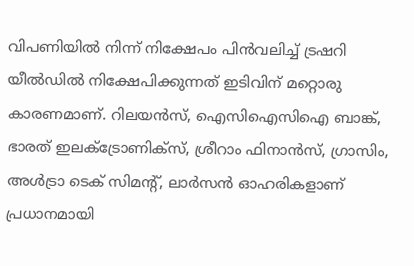വിപണിയില്‍ നിന്ന് നിക്ഷേപം പിന്‍വലിച്ച് ട്രഷറി യീല്‍ഡില്‍ നിക്ഷേപിക്കുന്നത് ഇടിവിന് മറ്റൊരു കാരണമാണ്. റിലയന്‍സ്, ഐസിഐസിഐ ബാങ്ക്, ഭാരത് ഇലക്ട്രോണിക്‌സ്, ശ്രീറാം ഫിനാന്‍സ്, ഗ്രാസിം, അള്‍ട്രാ ടെക് സിമന്റ്, ലാര്‍സന്‍ ഓഹരികളാണ് പ്രധാനമായി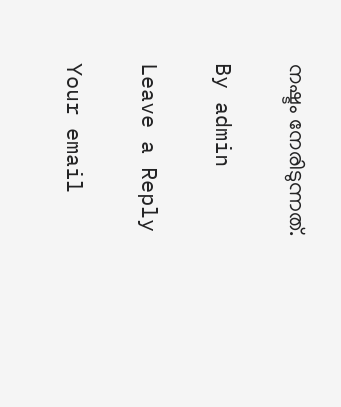നഷ്ടം നേരിടുന്നത്.

By admin

Leave a Reply

Your email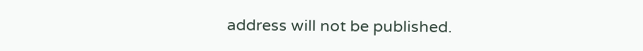address will not be published.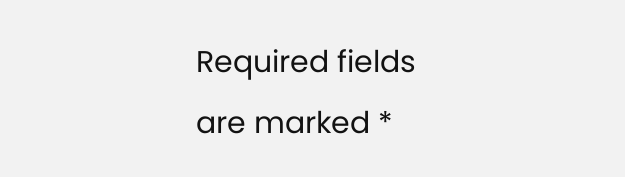Required fields are marked *